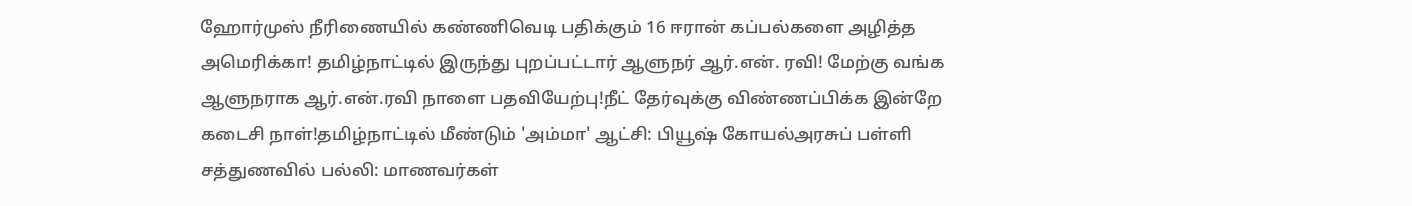ஹோர்முஸ் நீரிணையில் கண்ணிவெடி பதிக்கும் 16 ஈரான் கப்பல்களை அழித்த அமெரிக்கா! தமிழ்நாட்டில் இருந்து புறப்பட்டார் ஆளுநர் ஆர்.என். ரவி! மேற்கு வங்க ஆளுநராக ஆர்.என்.ரவி நாளை பதவியேற்பு!நீட் தேர்வுக்கு விண்ணப்பிக்க இன்றே கடைசி நாள்!தமிழ்நாட்டில் மீண்டும் 'அம்மா' ஆட்சி: பியூஷ் கோயல்அரசுப் பள்ளி சத்துணவில் பல்லி: மாணவர்கள்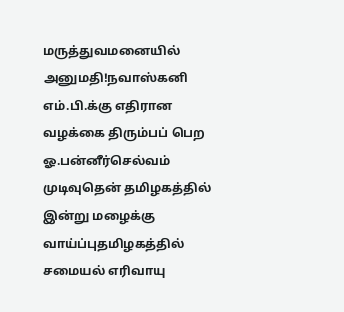மருத்துவமனையில் அனுமதி!நவாஸ்கனி எம்.பி.க்கு எதிரான வழக்கை திரும்பப் பெற ஓ.பன்னீர்செல்வம் முடிவுதென் தமிழகத்தில் இன்று மழைக்கு வாய்ப்புதமிழகத்தில் சமையல் எரிவாயு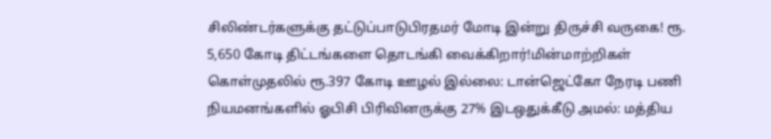சிலிண்டர்களுக்கு தட்டுப்பாடுபிரதமர் மோடி இன்று திருச்சி வருகை! ரூ. 5,650 கோடி திட்டங்களை தொடங்கி வைக்கிறார்!மின்மாற்றிகள் கொள்முதலில் ரூ.397 கோடி ஊழல் இல்லை: டான்ஜெட்கோ நேரடி பணி நியமனங்களில் ஓபிசி பிரிவினருக்கு 27% இடஒதுக்கீடு அமல்: மத்திய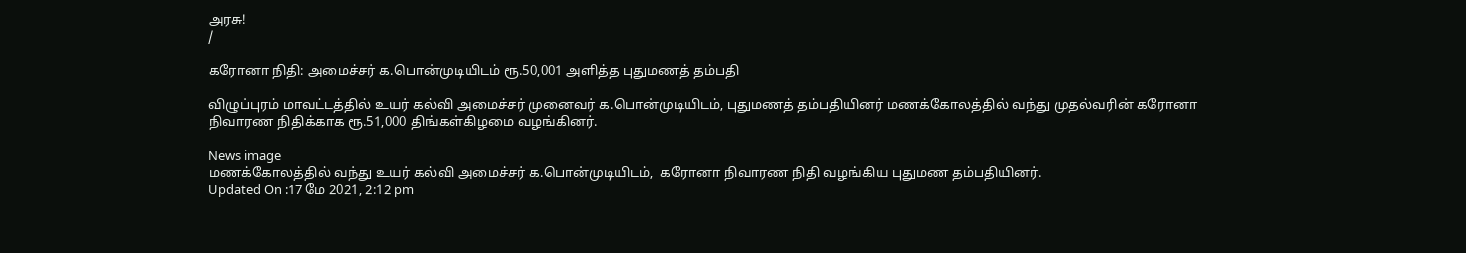அரசு!
/

கரோனா நிதி: அமைச்சர் க.பொன்முடியிடம் ரூ.50,001 அளித்த புதுமணத் தம்பதி

விழுப்புரம் மாவட்டத்தில் உயர் கல்வி அமைச்சர் முனைவர் க.பொன்முடியிடம், புதுமணத் தம்பதியினர் மணக்கோலத்தில் வந்து முதல்வரின் கரோனா நிவாரண நிதிக்காக ரூ.51,000 திங்கள்கிழமை வழங்கினர்.

News image
மணக்கோலத்தில் வந்து உயர் கல்வி அமைச்சர் க.பொன்முடியிடம்,  கரோனா நிவாரண நிதி வழங்கிய புதுமண தம்பதியினர்.
Updated On :17 மே 2021, 2:12 pm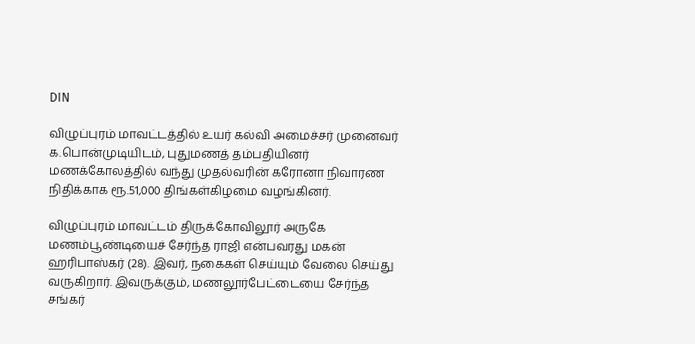DIN

விழுப்புரம் மாவட்டத்தில் உயர் கல்வி அமைச்சர் முனைவர் க.பொன்முடியிடம், புதுமணத் தம்பதியினர் மணக்கோலத்தில் வந்து முதல்வரின் கரோனா நிவாரண நிதிக்காக ரூ.51,000 திங்கள்கிழமை வழங்கினர்.

விழுப்புரம் மாவட்டம் திருக்கோவிலூர் அருகே மணம்பூண்டியைச் சேர்ந்த ராஜி என்பவரது மகன் ஹரிபாஸ்கர் (28). இவர், நகைகள் செய்யும் வேலை செய்து வருகிறார். இவருக்கும், மணலூர்பேட்டையை சேர்ந்த சங்கர்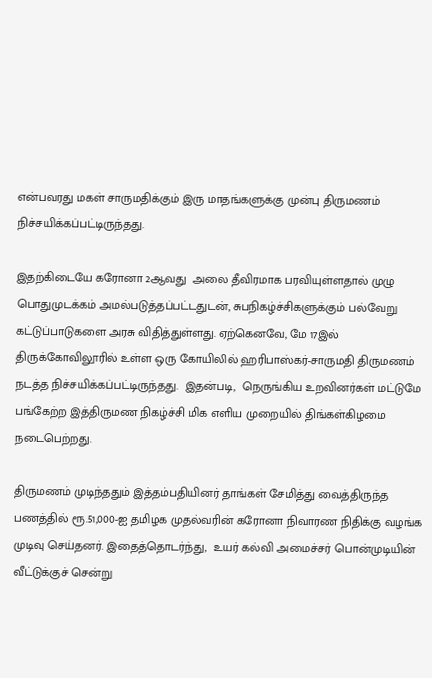என்பவரது மகள் சாருமதிக்கும் இரு மாதங்களுக்கு முன்பு திருமணம் நிச்சயிக்கப்பட்டிருந்தது.

இதற்கிடையே கரோனா 2ஆவது  அலை தீவிரமாக பரவியுள்ளதால் முழு பொதுமுடக்கம் அமல்படுத்தப்பட்டதுடன், சுபநிகழ்ச்சிகளுக்கும் பல்வேறு கட்டுப்பாடுகளை அரசு விதித்துள்ளது. ஏற்கெனவே, மே 17இல் திருக்கோவிலூரில் உள்ள ஒரு கோயிலில் ஹரிபாஸ்கர்-சாருமதி திருமணம் நடத்த நிச்சயிக்கப்பட்டிருந்தது.  இதன்படி,  நெருங்கிய உறவினர்கள் மட்டுமே பங்கேற்ற இத்திருமண நிகழ்ச்சி மிக எளிய முறையில் திங்கள்கிழமை நடைபெற்றது.

திருமணம் முடிந்ததும் இத்தம்பதியினர் தாங்கள் சேமித்து வைத்திருந்த பணத்தில் ரூ.51,000-ஐ தமிழக முதல்வரின் கரோனா நிவாரண நிதிக்கு வழங்க முடிவு செய்தனர். இதைத்தொடர்ந்து,  உயர் கல்வி அமைச்சர் பொன்முடியின் வீட்டுக்குச் சென்று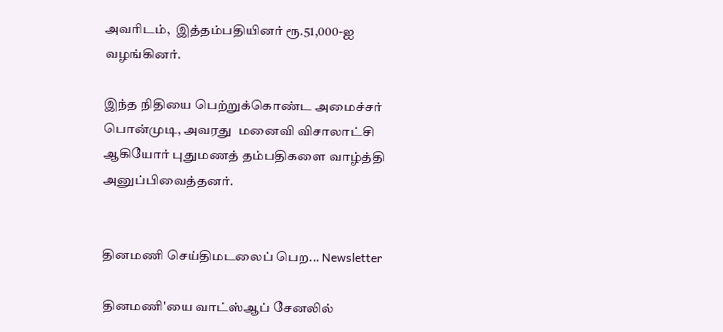அவரிடம்,  இத்தம்பதியினர் ரூ.51,000-ஐ வழங்கினர்.

இந்த நிதியை பெற்றுக்கொண்ட அமைச்சர் பொன்முடி, அவரது  மனைவி விசாலாட்சி ஆகியோர் புதுமணத் தம்பதிகளை வாழ்த்தி அனுப்பிவைத்தனர்.


தினமணி செய்திமடலைப் பெற... Newsletter

தினமணி'யை வாட்ஸ்ஆப் சேனலில்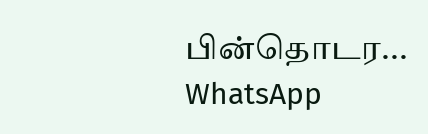பின்தொடர... WhatsApp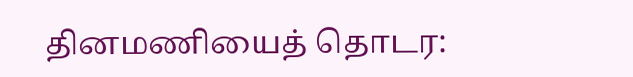தினமணியைத் தொடர: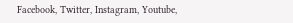Facebook, Twitter, Instagram, Youtube,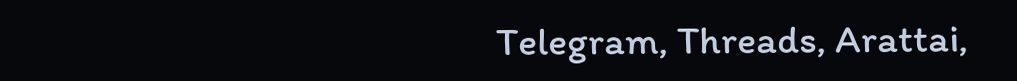Telegram, Threads, Arattai,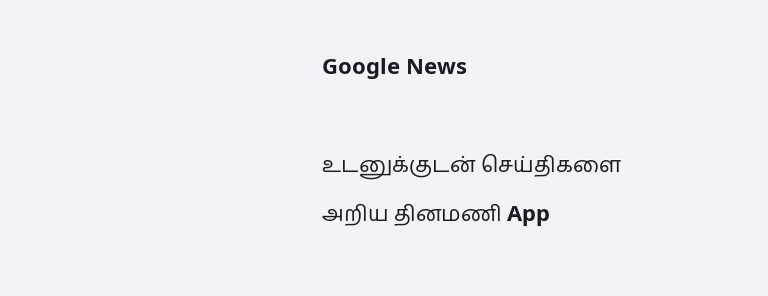Google News

உடனுக்குடன் செய்திகளை அறிய தினமணி App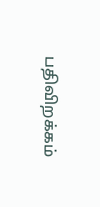பதிவிறக்கம்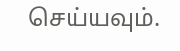செய்யவும்.